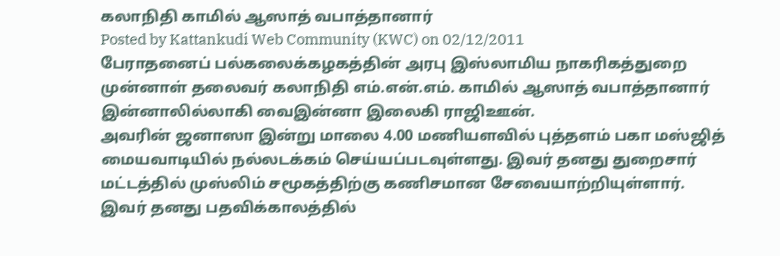கலாநிதி காமில் ஆஸாத் வபாத்தானார்
Posted by Kattankudi Web Community (KWC) on 02/12/2011
பேராதனைப் பல்கலைக்கழகத்தின் அரபு இஸ்லாமிய நாகரிகத்துறை முன்னாள் தலைவர் கலாநிதி எம்.என்.எம். காமில் ஆஸாத் வபாத்தானார் இன்னாலில்லாகி வைஇன்னா இலைகி ராஜிஊன்.
அவரின் ஜனாஸா இன்று மாலை 4.00 மணியளவில் புத்தளம் பகா மஸ்ஜித் மையவாடியில் நல்லடக்கம் செய்யப்படவுள்ளது. இவர் தனது துறைசார் மட்டத்தில் முஸ்லிம் சமூகத்திற்கு கணிசமான சேவையாற்றியுள்ளார்.
இவர் தனது பதவிக்காலத்தில்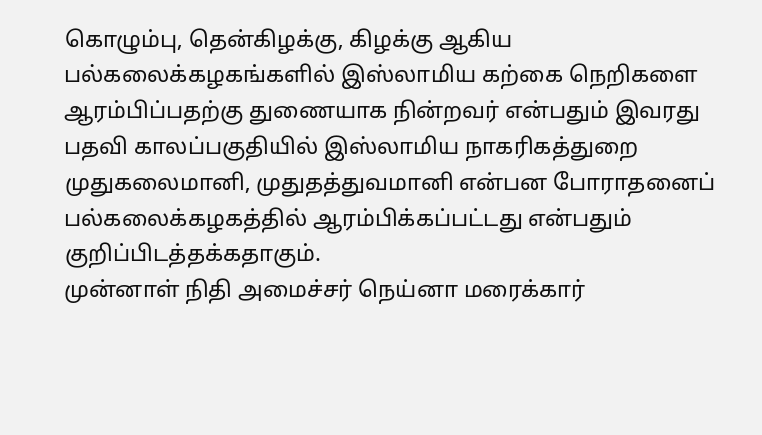கொழும்பு, தென்கிழக்கு, கிழக்கு ஆகிய பல்கலைக்கழகங்களில் இஸ்லாமிய கற்கை நெறிகளை ஆரம்பிப்பதற்கு துணையாக நின்றவர் என்பதும் இவரது பதவி காலப்பகுதியில் இஸ்லாமிய நாகரிகத்துறை முதுகலைமானி, முதுதத்துவமானி என்பன போராதனைப் பல்கலைக்கழகத்தில் ஆரம்பிக்கப்பட்டது என்பதும் குறிப்பிடத்தக்கதாகும்.
முன்னாள் நிதி அமைச்சர் நெய்னா மரைக்கார்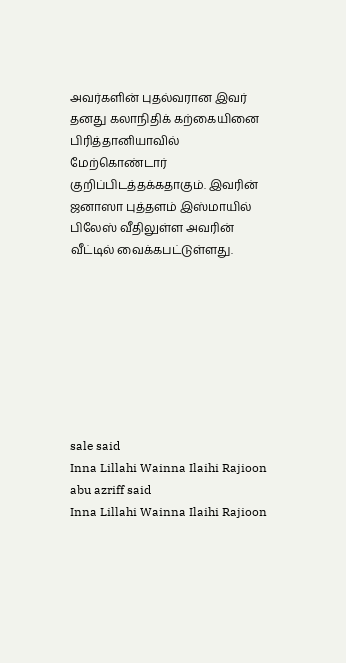அவர்களின் புதல்வரான இவர் தனது கலாநிதிக் கற்கையினை பிரித்தானியாவில் மேற்கொண்டார் குறிப்பிடத்தக்கதாகும். இவரின் ஜனாஸா புத்தளம் இஸ்மாயில் பிலேஸ் வீதிலுள்ள அவரின் வீட்டில் வைக்கபட்டுள்ளது.








sale said
Inna Lillahi Wainna Ilaihi Rajioon
abu azriff said
Inna Lillahi Wainna Ilaihi Rajioon